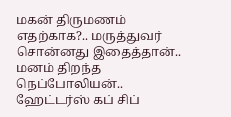மகன் திருமணம் எதற்காக?.. மருத்துவர் சொன்னது இதைத்தான்.. மனம் திறந்த நெப்போலியன்.. ஹேட்டர்ஸ் கப் சிப்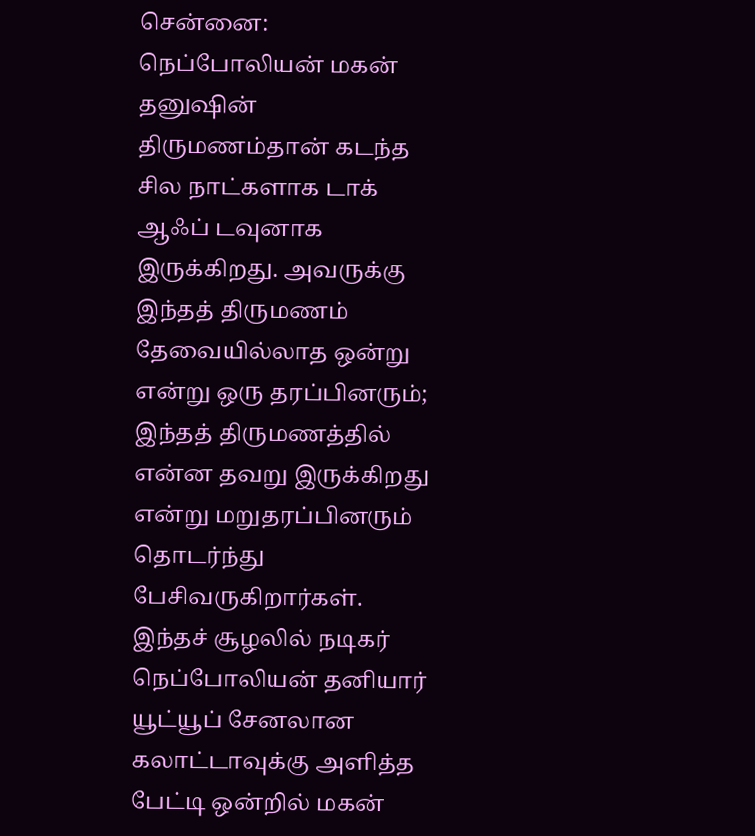சென்னை: நெப்போலியன் மகன் தனுஷின் திருமணம்தான் கடந்த சில நாட்களாக டாக் ஆஃப் டவுனாக இருக்கிறது. அவருக்கு இந்தத் திருமணம் தேவையில்லாத ஒன்று என்று ஒரு தரப்பினரும்; இந்தத் திருமணத்தில் என்ன தவறு இருக்கிறது என்று மறுதரப்பினரும் தொடர்ந்து பேசிவருகிறார்கள். இந்தச் சூழலில் நடிகர் நெப்போலியன் தனியார் யூட்யூப் சேனலான கலாட்டாவுக்கு அளித்த பேட்டி ஒன்றில் மகன்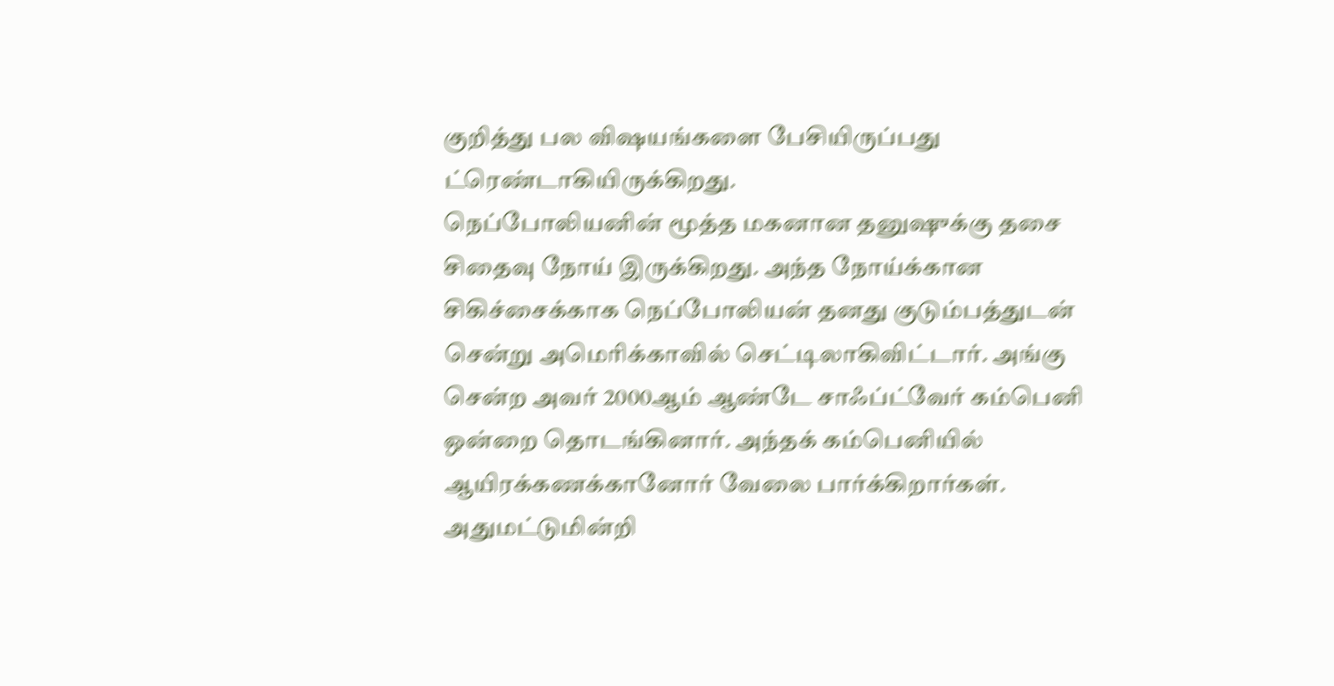குறித்து பல விஷயங்களை பேசியிருப்பது ட்ரெண்டாகியிருக்கிறது.
நெப்போலியனின் மூத்த மகனான தனுஷுக்கு தசை சிதைவு நோய் இருக்கிறது. அந்த நோய்க்கான சிகிச்சைக்காக நெப்போலியன் தனது குடும்பத்துடன் சென்று அமெரிக்காவில் செட்டிலாகிவிட்டார். அங்கு சென்ற அவர் 2000ஆம் ஆண்டே சாஃப்ட்வேர் கம்பெனி ஒன்றை தொடங்கினார். அந்தக் கம்பெனியில் ஆயிரக்கணக்கானோர் வேலை பார்க்கிறார்கள். அதுமட்டுமின்றி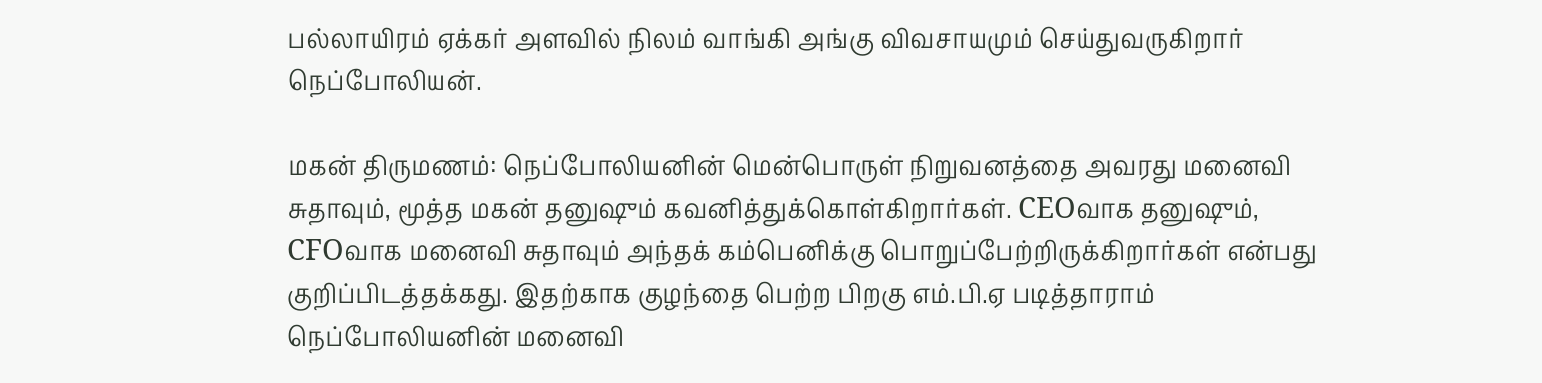பல்லாயிரம் ஏக்கர் அளவில் நிலம் வாங்கி அங்கு விவசாயமும் செய்துவருகிறார் நெப்போலியன்.

மகன் திருமணம்: நெப்போலியனின் மென்பொருள் நிறுவனத்தை அவரது மனைவி சுதாவும், மூத்த மகன் தனுஷும் கவனித்துக்கொள்கிறார்கள். CEOவாக தனுஷும், CFOவாக மனைவி சுதாவும் அந்தக் கம்பெனிக்கு பொறுப்பேற்றிருக்கிறார்கள் என்பது குறிப்பிடத்தக்கது. இதற்காக குழந்தை பெற்ற பிறகு எம்.பி.ஏ படித்தாராம் நெப்போலியனின் மனைவி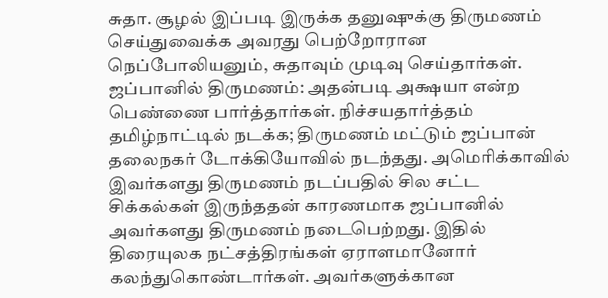சுதா. சூழல் இப்படி இருக்க தனுஷுக்கு திருமணம் செய்துவைக்க அவரது பெற்றோரான நெப்போலியனும், சுதாவும் முடிவு செய்தார்கள்.
ஜப்பானில் திருமணம்: அதன்படி அக்ஷயா என்ற பெண்ணை பார்த்தார்கள். நிச்சயதார்த்தம் தமிழ்நாட்டில் நடக்க; திருமணம் மட்டும் ஜப்பான் தலைநகர் டோக்கியோவில் நடந்தது. அமெரிக்காவில் இவர்களது திருமணம் நடப்பதில் சில சட்ட சிக்கல்கள் இருந்ததன் காரணமாக ஜப்பானில் அவர்களது திருமணம் நடைபெற்றது. இதில் திரையுலக நட்சத்திரங்கள் ஏராளமானோர் கலந்துகொண்டார்கள். அவர்களுக்கான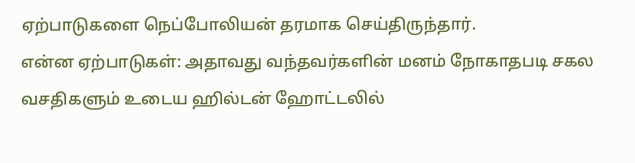ஏற்பாடுகளை நெப்போலியன் தரமாக செய்திருந்தார்.
என்ன ஏற்பாடுகள்: அதாவது வந்தவர்களின் மனம் நோகாதபடி சகல வசதிகளும் உடைய ஹில்டன் ஹோட்டலில்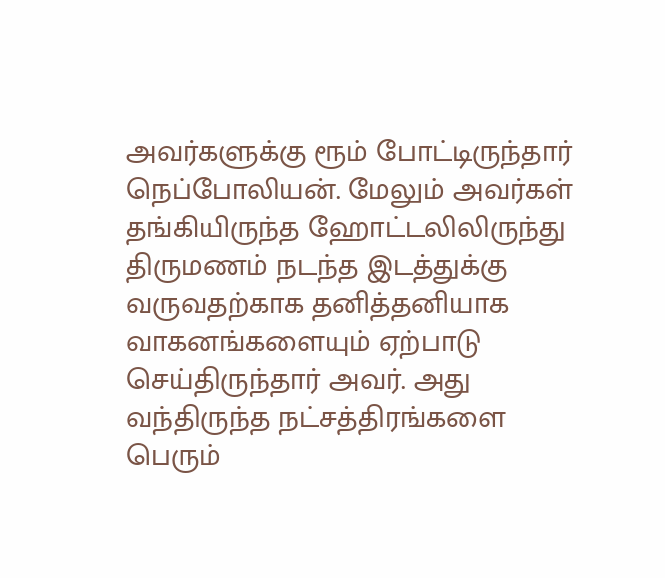அவர்களுக்கு ரூம் போட்டிருந்தார் நெப்போலியன். மேலும் அவர்கள் தங்கியிருந்த ஹோட்டலிலிருந்து திருமணம் நடந்த இடத்துக்கு வருவதற்காக தனித்தனியாக வாகனங்களையும் ஏற்பாடு செய்திருந்தார் அவர். அது வந்திருந்த நட்சத்திரங்களை பெரும்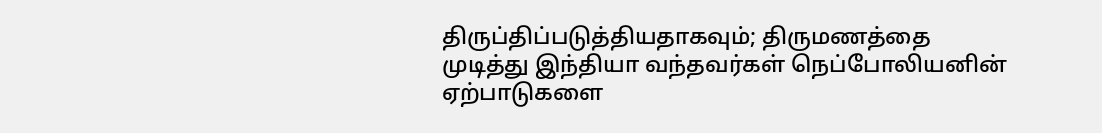திருப்திப்படுத்தியதாகவும்; திருமணத்தை முடித்து இந்தியா வந்தவர்கள் நெப்போலியனின் ஏற்பாடுகளை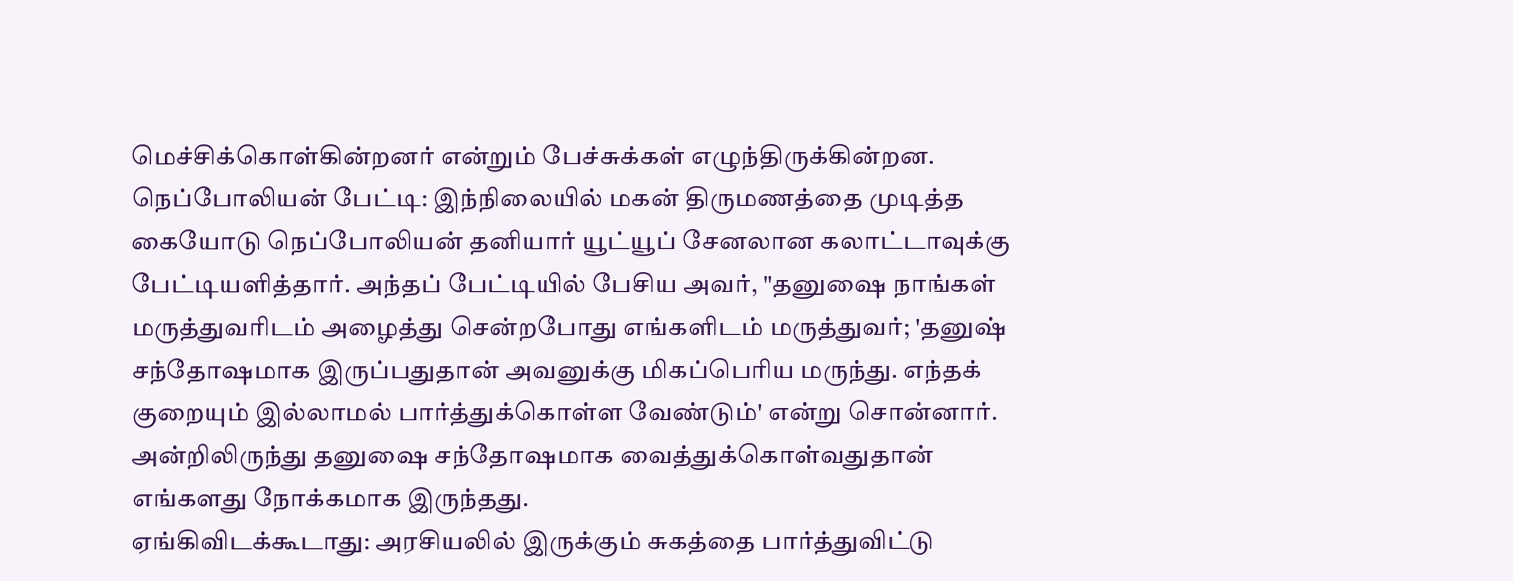மெச்சிக்கொள்கின்றனர் என்றும் பேச்சுக்கள் எழுந்திருக்கின்றன.
நெப்போலியன் பேட்டி: இந்நிலையில் மகன் திருமணத்தை முடித்த கையோடு நெப்போலியன் தனியார் யூட்யூப் சேனலான கலாட்டாவுக்கு பேட்டியளித்தார். அந்தப் பேட்டியில் பேசிய அவர், "தனுஷை நாங்கள் மருத்துவரிடம் அழைத்து சென்றபோது எங்களிடம் மருத்துவர்; 'தனுஷ் சந்தோஷமாக இருப்பதுதான் அவனுக்கு மிகப்பெரிய மருந்து. எந்தக் குறையும் இல்லாமல் பார்த்துக்கொள்ள வேண்டும்' என்று சொன்னார். அன்றிலிருந்து தனுஷை சந்தோஷமாக வைத்துக்கொள்வதுதான் எங்களது நோக்கமாக இருந்தது.
ஏங்கிவிடக்கூடாது: அரசியலில் இருக்கும் சுகத்தை பார்த்துவிட்டு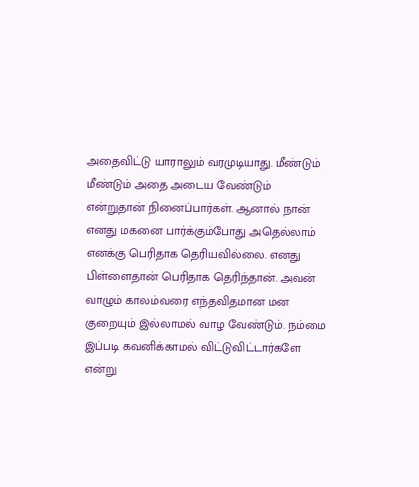அதைவிட்டு யாராலும் வரமுடியாது. மீண்டும் மீண்டும் அதை அடைய வேண்டும் என்றுதான் நினைப்பார்கள். ஆனால் நான் எனது மகனை பார்க்கும்போது அதெல்லாம் எனக்கு பெரிதாக தெரியவில்லை. எனது பிள்ளைதான் பெரிதாக தெரிந்தான். அவன் வாழும் காலம்வரை எந்தவிதமான மன குறையும் இல்லாமல் வாழ வேண்டும். நம்மை இப்படி கவனிக்காமல் விட்டுவிட்டார்களே என்று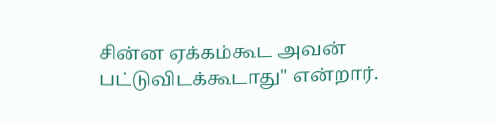சின்ன ஏக்கம்கூட அவன் பட்டுவிடக்கூடாது" என்றார்.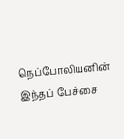நெப்போலியனின் இந்தப் பேச்சை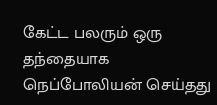கேட்ட பலரும் ஒரு தந்தையாக நெப்போலியன் செய்தது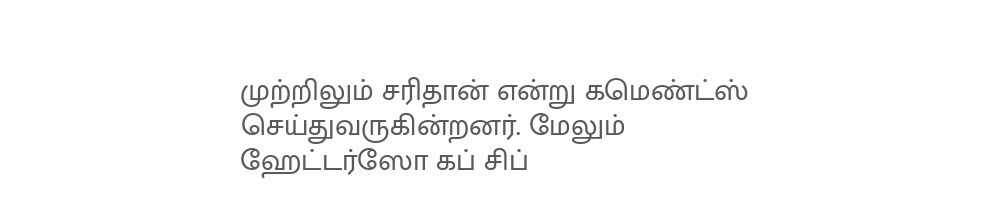முற்றிலும் சரிதான் என்று கமெண்ட்ஸ் செய்துவருகின்றனர். மேலும் ஹேட்டர்ஸோ கப் சிப்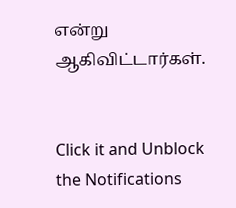என்று ஆகிவிட்டார்கள்.


Click it and Unblock the Notifications